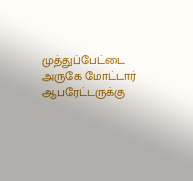முத்துப்பேட்டை அருகே மோட்டார் ஆபரேட்டருக்கு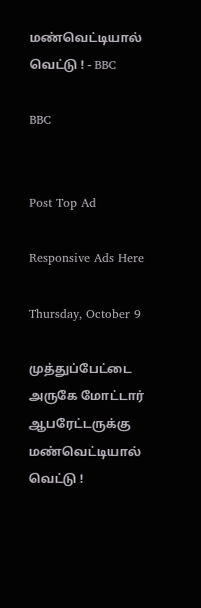மண்வெட்டியால் வெட்டு ! - BBC

BBC


Post Top Ad

Responsive Ads Here

Thursday, October 9

முத்துப்பேட்டை அருகே மோட்டார் ஆபரேட்டருக்கு மண்வெட்டியால் வெட்டு !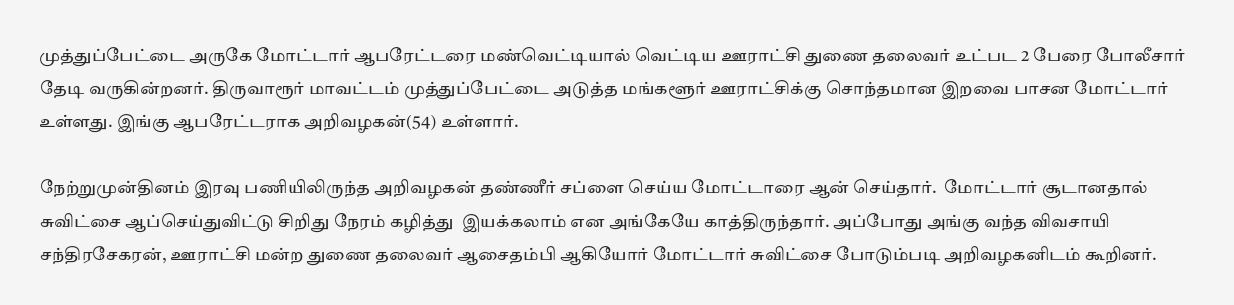முத்துப்பேட்டை அருகே மோட்டார் ஆபரேட்டரை மண்வெட்டியால் வெட்டிய ஊராட்சி துணை தலைவர் உட்பட 2 பேரை போலீசார் தேடி வருகின்றனர். திருவாரூர் மாவட்டம் முத்துப்பேட்டை அடுத்த மங்களூர் ஊராட்சிக்கு சொந்தமான இறவை பாசன மோட்டார் உள்ளது. இங்கு ஆபரேட்டராக அறிவழகன்(54) உள்ளார்.

நேற்றுமுன்தினம் இரவு பணியிலிருந்த அறிவழகன் தண்ணீர் சப்ளை செய்ய மோட்டாரை ஆன் செய்தார்.  மோட்டார் சூடானதால் சுவிட்சை ஆப்செய்துவிட்டு சிறிது நேரம் கழித்து  இயக்கலாம் என அங்கேயே காத்திருந்தார். அப்போது அங்கு வந்த விவசாயி சந்திரசேகரன், ஊராட்சி மன்ற துணை தலைவர் ஆசைதம்பி ஆகியோர் மோட்டார் சுவிட்சை போடும்படி அறிவழகனிடம் கூறினர்.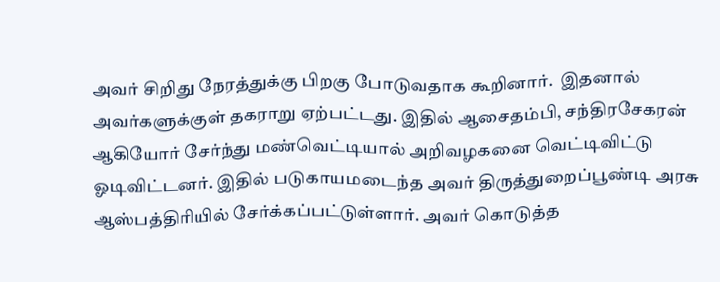அவர் சிறிது நேரத்துக்கு பிறகு போடுவதாக கூறினார்.  இதனால் அவர்களுக்குள் தகராறு ஏற்பட்டது. இதில் ஆசைதம்பி, சந்திரசேகரன் ஆகியோர் சேர்ந்து மண்வெட்டியால் அறிவழகனை வெட்டிவிட்டு ஓடிவிட்டனர். இதில் படுகாயமடைந்த அவர் திருத்துறைப்பூண்டி அரசு ஆஸ்பத்திரியில் சேர்க்கப்பட்டுள்ளார். அவர் கொடுத்த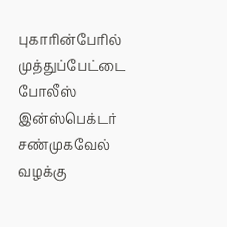புகாரின்பேரில் முத்துப்பேட்டை போலீஸ் இன்ஸ்பெக்டர் சண்முகவேல் வழக்கு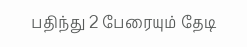பதிந்து 2 பேரையும் தேடி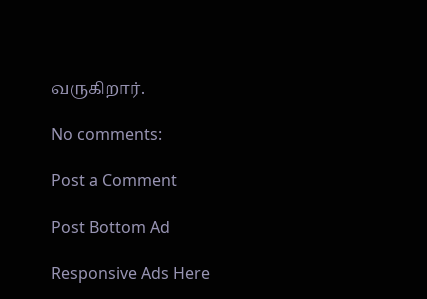வருகிறார்.

No comments:

Post a Comment

Post Bottom Ad

Responsive Ads Here